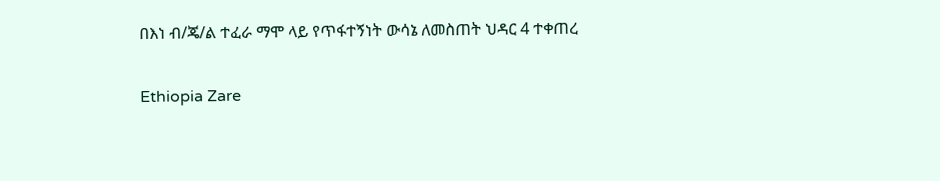በእነ ብ/ጄ/ል ተፈራ ማሞ ላይ የጥፋተኝነት ውሳኔ ለመስጠት ህዳር 4 ተቀጠረ

Ethiopia Zare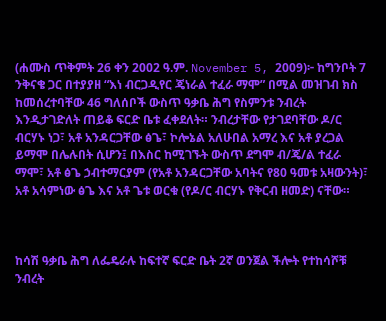(ሐሙስ ጥቅምት 26 ቀን 2002 ዓ.ም. November 5, 2009)፦ ከግንቦት 7 ንቅናቄ ጋር በተያያዘ “እነ ብርጋዲየር ጄነራል ተፈራ ማሞ” በሚል መዝገብ ክስ ከመሰረተባቸው 46 ግለሰቦች ውስጥ ዓቃቤ ሕግ የስምንቱ ንብረት እንዲታገድለት ጠይቆ ፍርድ ቤቱ ፈቀደለት። ንብረታቸው የታገደባቸው ዶ/ር ብርሃኑ ነጋ፣ አቶ አንዳርጋቸው ፅጌ፣ ኮሎኔል አለሁበል አማረ እና አቶ ያረጋል ይማሞ በሌሉበት ሲሆን፤ በእስር ከሚገኙት ውስጥ ደግሞ ብ/ጄ/ል ተፈራ ማሞ፣ አቶ ፅጌ ኃብተማርያም (የአቶ አንዳርጋቸው አባትና የ80 ዓመቱ አዛውንት)፣ አቶ አሳምነው ፅጌ እና አቶ ጌቱ ወርቁ (የዶ/ር ብርሃኑ የቅርብ ዘመድ) ናቸው።



ከሳሽ ዓቃቤ ሕግ ለፌዴራሉ ከፍተኛ ፍርድ ቤት 2ኛ ወንጀል ችሎት የተከሳሾቹ ንብረት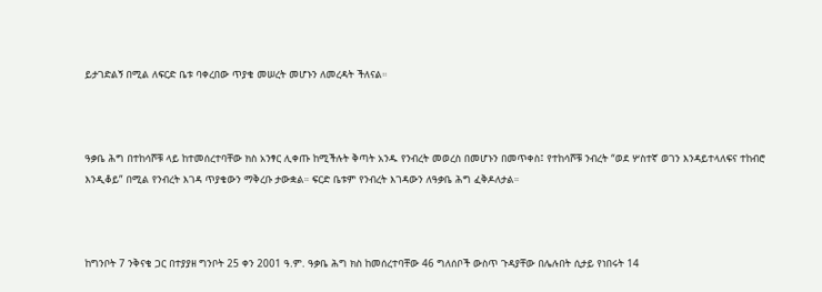ይታገድልኝ በሚል ለፍርድ ቤቱ ባቀረበው ጥያቄ መሠረት መሆኑን ለመረዳት ችለናል።



ዓቃቤ ሕግ በተከሳሾቹ ላይ ከተመሰረተባቸው ክስ አንፃር ሊቀጡ ከሚችሉት ቅጣት አንዱ የንብረት መወረስ በመሆኑን በመጥቀስ፤ የተከሳሾቹ ንብረት “ወደ ሦስተኛ ወገን እንዳይተላለፍና ተከብሮ እንዲቆይ” በሚል የንብረት እገዳ ጥያቄውን ማቅረቡ ታውቋል። ፍርድ ቤቱም የንብረት እገዳውን ለዓቃቤ ሕግ ፈቅዶለታል።



ከግንቦት 7 ንቅናቄ ጋር በተያያዘ ግንቦት 25 ቀን 2001 ዓ.ም. ዓቃቤ ሕግ ክስ ከመሰረተባቸው 46 ግለሰቦች ውስጥ ጉዳያቸው በሌሉበት ሲታይ የነበሩት 14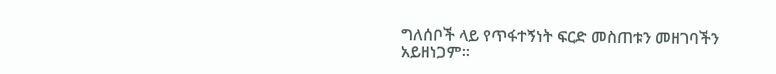ግለሰቦች ላይ የጥፋተኝነት ፍርድ መስጠቱን መዘገባችን አይዘነጋም።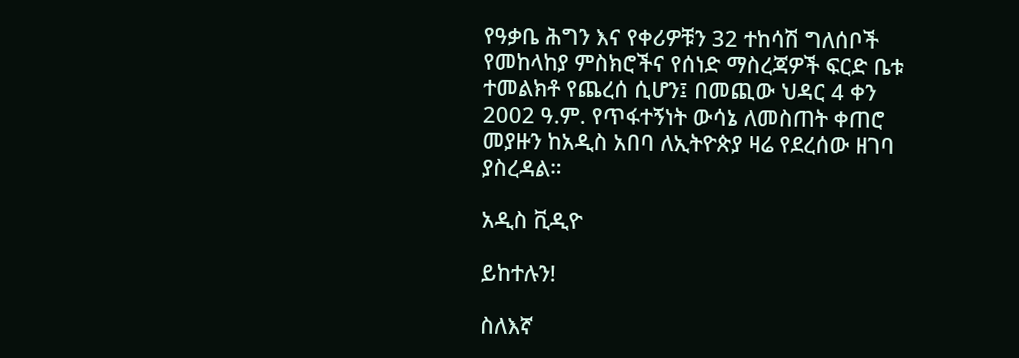የዓቃቤ ሕግን እና የቀሪዎቹን 32 ተከሳሽ ግለሰቦች የመከላከያ ምስክሮችና የሰነድ ማስረጃዎች ፍርድ ቤቱ ተመልክቶ የጨረሰ ሲሆን፤ በመጪው ህዳር 4 ቀን 2002 ዓ.ም. የጥፋተኝነት ውሳኔ ለመስጠት ቀጠሮ መያዙን ከአዲስ አበባ ለኢትዮጵያ ዛሬ የደረሰው ዘገባ ያስረዳል።

አዲስ ቪዲዮ

ይከተሉን!

ስለእኛ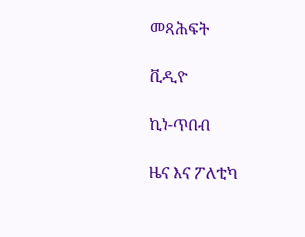መጻሕፍት

ቪዲዮ

ኪነ-ጥበብ

ዜና እና ፖለቲካ